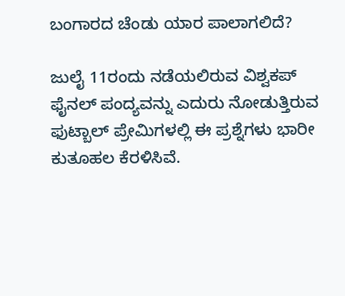ಬಂಗಾರದ ಚೆಂಡು ಯಾರ ಪಾಲಾಗಲಿದೆ?

ಜುಲೈ 11ರಂದು ನಡೆಯಲಿರುವ ವಿಶ್ವಕಪ್ ಫೈನಲ್ ಪಂದ್ಯವನ್ನು ಎದುರು ನೋಡುತ್ತಿರುವ ಫುಟ್ಬಾಲ್ ಪ್ರೇಮಿಗಳಲ್ಲಿ ಈ ಪ್ರಶ್ನೆಗಳು ಭಾರೀ ಕುತೂಹಲ ಕೆರಳಿಸಿವೆ.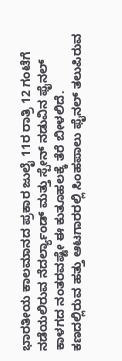ಭಾರತೀಯ ಕಾಲಮಾನದ ಪ್ರಕಾರ ಜುಲೈ 11ರ ರಾತ್ರಿ 12 ಗಂಟೆಗೆ ನಡೆಯಲಿರುವ ನೆದರ್ಲ್ಯಾಂಡ್ ಮತ್ತು ಸ್ಪೇನ್ ನಡುವಿನ ಫೈನಲ್ ಕಾಳಗದ ನಂತರವಷ್ಟೇ ಈ ಕುತೂಹಲಕ್ಕೆ ತೆರೆ ಬೀಳಲಿದೆ.
ಕಣದಲ್ಲಿರುವ ಹತ್ತು ಆಟಗಾರರಲ್ಲಿ ಸಿಂಹಪಾಲು ಫೈನಲ್ ತಲುಪಿರುವ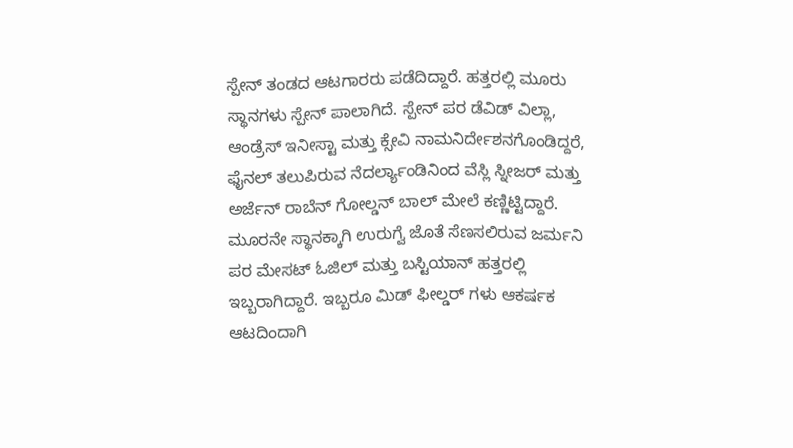ಸ್ಪೇನ್ ತಂಡದ ಆಟಗಾರರು ಪಡೆದಿದ್ದಾರೆ. ಹತ್ತರಲ್ಲಿ ಮೂರು ಸ್ಥಾನಗಳು ಸ್ಪೇನ್ ಪಾಲಾಗಿದೆ. ಸ್ಪೇನ್ ಪರ ಡೆವಿಡ್ ವಿಲ್ಲಾ, ಆಂಡ್ರೆಸ್ ಇನೀಸ್ಟಾ ಮತ್ತು ಕ್ಸೇವಿ ನಾಮನಿರ್ದೇಶನಗೊಂಡಿದ್ದರೆ, ಫೈನಲ್ ತಲುಪಿರುವ ನೆದರ್ಲ್ಯಾಂಡಿನಿಂದ ವೆಸ್ಲಿ ಸ್ನೀಜರ್ ಮತ್ತು ಅರ್ಜೆನ್ ರಾಬೆನ್ ಗೋಲ್ಡನ್ ಬಾಲ್ ಮೇಲೆ ಕಣ್ಣಿಟ್ಟಿದ್ದಾರೆ.
ಮೂರನೇ ಸ್ಥಾನಕ್ಕಾಗಿ ಉರುಗ್ವೆ ಜೊತೆ ಸೆಣಸಲಿರುವ ಜರ್ಮನಿ ಪರ ಮೇಸಟ್ ಓಜಿಲ್ ಮತ್ತು ಬಸ್ಟಿಯಾನ್ ಹತ್ತರಲ್ಲಿ ಇಬ್ಬರಾಗಿದ್ದಾರೆ. ಇಬ್ಬರೂ ಮಿಡ್ ಫೀಲ್ಡರ್ ಗಳು ಆಕರ್ಷಕ ಆಟದಿಂದಾಗಿ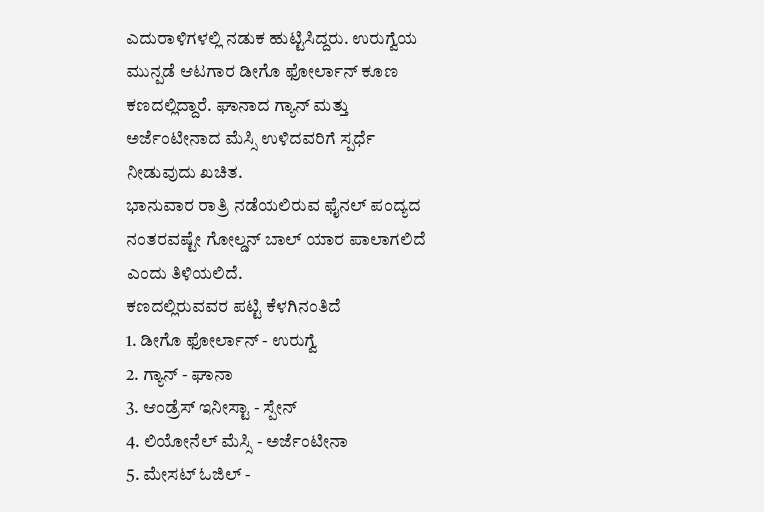ಎದುರಾಳಿಗಳಲ್ಲಿ ನಡುಕ ಹುಟ್ಟಿಸಿದ್ದರು. ಉರುಗ್ವೆಯ ಮುನ್ಪಡೆ ಆಟಗಾರ ಡೀಗೊ ಫೋರ್ಲಾನ್ ಕೂಣ ಕಣದಲ್ಲಿದ್ದಾರೆ. ಘಾನಾದ ಗ್ಯಾನ್ ಮತ್ತು ಅರ್ಜೆಂಟೀನಾದ ಮೆಸ್ಸಿ ಉಳಿದವರಿಗೆ ಸ್ಪರ್ಧೆ ನೀಡುವುದು ಖಚಿತ.
ಭಾನುವಾರ ರಾತ್ರಿ ನಡೆಯಲಿರುವ ಫೈನಲ್ ಪಂದ್ಯದ ನಂತರವಷ್ಟೇ ಗೋಲ್ಡನ್ ಬಾಲ್ ಯಾರ ಪಾಲಾಗಲಿದೆ ಎಂದು ತಿಳಿಯಲಿದೆ.
ಕಣದಲ್ಲಿರುವವರ ಪಟ್ಟಿ ಕೆಳಗಿನಂತಿದೆ
1. ಡೀಗೊ ಫೋರ್ಲಾನ್ - ಉರುಗ್ವೆ
2. ಗ್ಯಾನ್ - ಘಾನಾ
3. ಆಂಡ್ರೆಸ್ ಇನೀಸ್ಟಾ - ಸ್ಪೇನ್
4. ಲಿಯೋನೆಲ್ ಮೆಸ್ಸಿ - ಅರ್ಜೆಂಟೀನಾ
5. ಮೇಸಟ್ ಓಜಿಲ್ -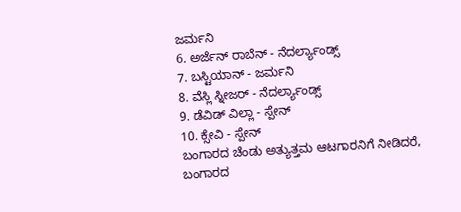ಜರ್ಮನಿ
6. ಅರ್ಜೆನ್ ರಾಬೆನ್ - ನೆದರ್ಲ್ಯಾಂಡ್ಸ್
7. ಬಸ್ಟಿಯಾನ್ - ಜರ್ಮನಿ
8. ವೆಸ್ಲಿ ಸ್ನೀಜರ್ - ನೆದರ್ಲ್ಯಾಂಡ್ಸ್
9. ಡೆವಿಡ್ ವಿಲ್ಲಾ - ಸ್ಪೇನ್
10. ಕ್ಸೇವಿ - ಸ್ಪೇನ್
ಬಂಗಾರದ ಚೆಂಡು ಅತ್ಯುತ್ತಮ ಆಟಗಾರನಿಗೆ ನೀಡಿದರೆ, ಬಂಗಾರದ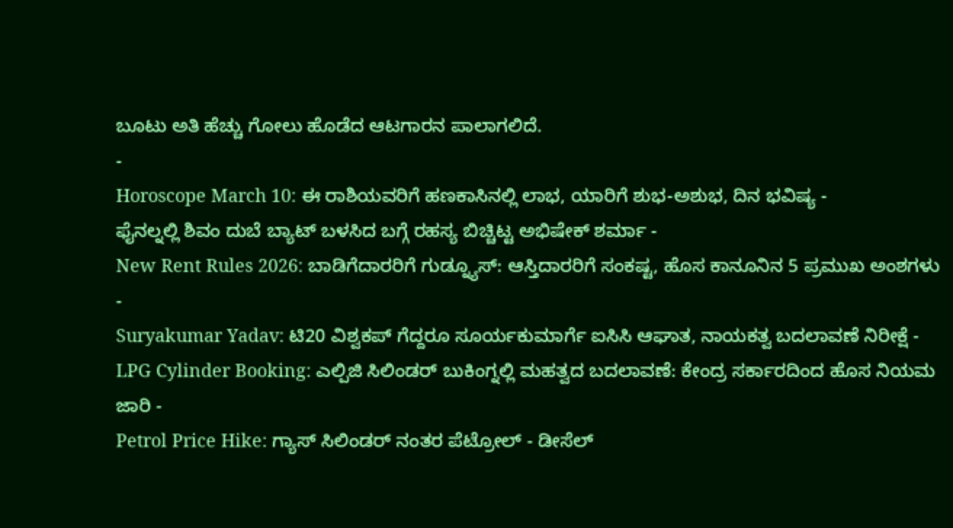ಬೂಟು ಅತಿ ಹೆಚ್ಚು ಗೋಲು ಹೊಡೆದ ಆಟಗಾರನ ಪಾಲಾಗಲಿದೆ.
-
Horoscope March 10: ಈ ರಾಶಿಯವರಿಗೆ ಹಣಕಾಸಿನಲ್ಲಿ ಲಾಭ, ಯಾರಿಗೆ ಶುಭ-ಅಶುಭ, ದಿನ ಭವಿಷ್ಯ -
ಫೈನಲ್ನಲ್ಲಿ ಶಿವಂ ದುಬೆ ಬ್ಯಾಟ್ ಬಳಸಿದ ಬಗ್ಗೆ ರಹಸ್ಯ ಬಿಚ್ಚಿಟ್ಟ ಅಭಿಷೇಕ್ ಶರ್ಮಾ -
New Rent Rules 2026: ಬಾಡಿಗೆದಾರರಿಗೆ ಗುಡ್ನ್ಯೂಸ್: ಆಸ್ತಿದಾರರಿಗೆ ಸಂಕಷ್ಟ, ಹೊಸ ಕಾನೂನಿನ 5 ಪ್ರಮುಖ ಅಂಶಗಳು -
Suryakumar Yadav: ಟಿ20 ವಿಶ್ವಕಪ್ ಗೆದ್ದರೂ ಸೂರ್ಯಕುಮಾರ್ಗೆ ಐಸಿಸಿ ಆಘಾತ, ನಾಯಕತ್ವ ಬದಲಾವಣೆ ನಿರೀಕ್ಷೆ -
LPG Cylinder Booking: ಎಲ್ಪಿಜಿ ಸಿಲಿಂಡರ್ ಬುಕಿಂಗ್ನಲ್ಲಿ ಮಹತ್ವದ ಬದಲಾವಣೆ: ಕೇಂದ್ರ ಸರ್ಕಾರದಿಂದ ಹೊಸ ನಿಯಮ ಜಾರಿ -
Petrol Price Hike: ಗ್ಯಾಸ್ ಸಿಲಿಂಡರ್ ನಂತರ ಪೆಟ್ರೋಲ್ - ಡೀಸೆಲ್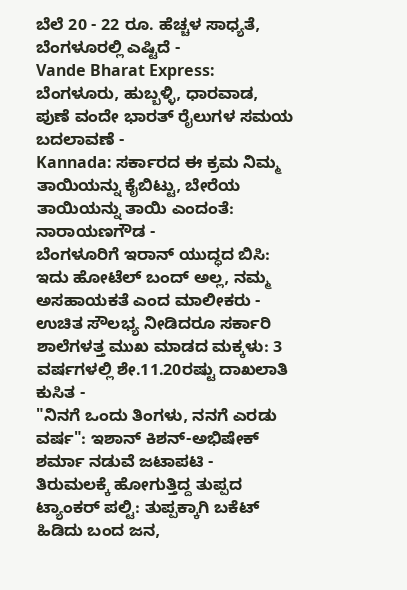ಬೆಲೆ 20 - 22 ರೂ. ಹೆಚ್ಚಳ ಸಾಧ್ಯತೆ, ಬೆಂಗಳೂರಲ್ಲಿ ಎಷ್ಟಿದೆ -
Vande Bharat Express: ಬೆಂಗಳೂರು, ಹುಬ್ಬಳ್ಳಿ, ಧಾರವಾಡ, ಪುಣೆ ವಂದೇ ಭಾರತ್ ರೈಲುಗಳ ಸಮಯ ಬದಲಾವಣೆ -
Kannada: ಸರ್ಕಾರದ ಈ ಕ್ರಮ ನಿಮ್ಮ ತಾಯಿಯನ್ನು ಕೈಬಿಟ್ಟು, ಬೇರೆಯ ತಾಯಿಯನ್ನು ತಾಯಿ ಎಂದಂತೆ: ನಾರಾಯಣಗೌಡ -
ಬೆಂಗಳೂರಿಗೆ ಇರಾನ್ ಯುದ್ಧದ ಬಿಸಿ: ಇದು ಹೋಟೆಲ್ ಬಂದ್ ಅಲ್ಲ, ನಮ್ಮ ಅಸಹಾಯಕತೆ ಎಂದ ಮಾಲೀಕರು -
ಉಚಿತ ಸೌಲಭ್ಯ ನೀಡಿದರೂ ಸರ್ಕಾರಿ ಶಾಲೆಗಳತ್ತ ಮುಖ ಮಾಡದ ಮಕ್ಕಳು: 3 ವರ್ಷಗಳಲ್ಲಿ ಶೇ.11.20ರಷ್ಟು ದಾಖಲಾತಿ ಕುಸಿತ -
"ನಿನಗೆ ಒಂದು ತಿಂಗಳು, ನನಗೆ ಎರಡು ವರ್ಷ": ಇಶಾನ್ ಕಿಶನ್-ಅಭಿಷೇಕ್ ಶರ್ಮಾ ನಡುವೆ ಜಟಾಪಟಿ -
ತಿರುಮಲಕ್ಕೆ ಹೋಗುತ್ತಿದ್ದ ತುಪ್ಪದ ಟ್ಯಾಂಕರ್ ಪಲ್ಟಿ: ತುಪ್ಪಕ್ಕಾಗಿ ಬಕೆಟ್ ಹಿಡಿದು ಬಂದ ಜನ,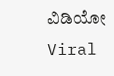ವಿಡಿಯೋ Viral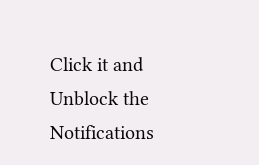Click it and Unblock the Notifications